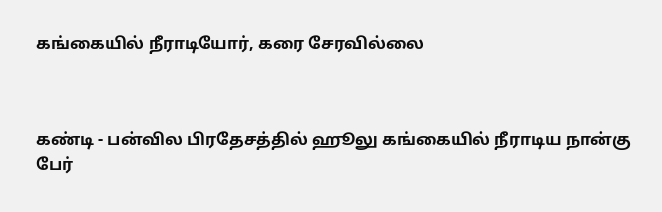கங்கையில் நீராடியோர், கரை சேரவில்லை



கண்டி - பன்வில பிரதேசத்தில் ஹூலு கங்கையில் நீராடிய நான்கு பேர்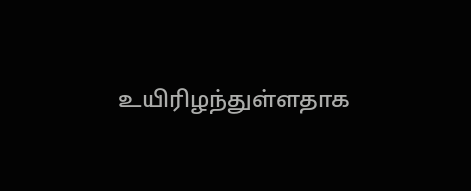உயிரிழந்துள்ளதாக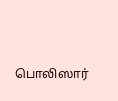பொலிஸார்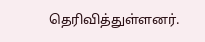தெரிவித்துள்ளனர்.